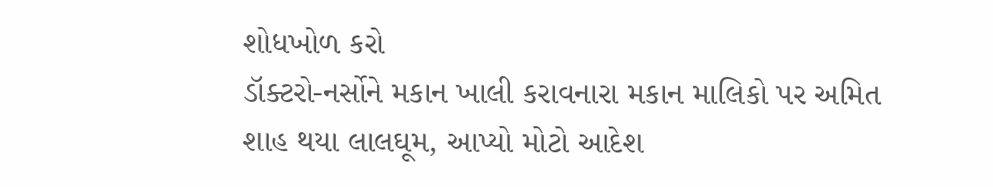શોધખોળ કરો
ડૉક્ટરો-નર્સોને મકાન ખાલી કરાવનારા મકાન માલિકો પર અમિત શાહ થયા લાલઘૂમ, આપ્યો મોટો આદેશ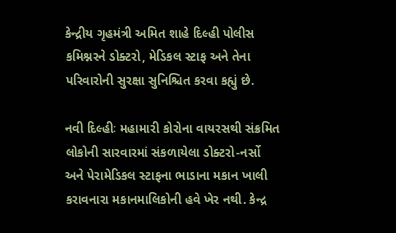કેન્દ્રીય ગૃહમંત્રી અમિત શાહે દિલ્હી પોલીસ કમિશ્નરને ડોક્ટરો, મેડિકલ સ્ટાફ અને તેના પરિવારોની સુરક્ષા સુનિશ્ચિત કરવા કહ્યું છે.

નવી દિલ્હીઃ મહામારી કોરોના વાયરસથી સંક્રમિત લોકોની સારવારમાં સંકળાયેલા ડોક્ટરો-નર્સો અને પેરામેડિકલ સ્ટાફના ભાડાના મકાન ખાલી કરાવનારા મકાનમાલિકોની હવે ખેર નથી. કેન્દ્ર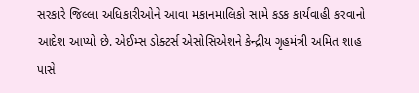સરકારે જિલ્લા અધિકારીઓને આવા મકાનમાલિકો સામે કડક કાર્યવાહી કરવાનો આદેશ આપ્યો છે. એઈમ્સ ડોક્ટર્સ એસોસિએશને કેન્દ્રીય ગૃહમંત્રી અમિત શાહ પાસે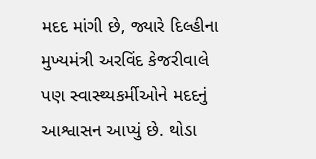મદદ માંગી છે, જ્યારે દિલ્હીના મુખ્યમંત્રી અરવિંદ કેજરીવાલે પણ સ્વાસ્થ્યકર્મીઓને મદદનું આશ્વાસન આપ્યું છે. થોડા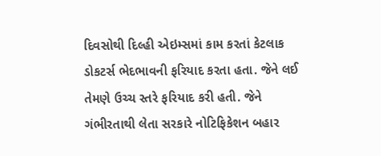દિવસોથી દિલ્હી એઇમ્સમાં કામ કરતાં કેટલાક ડોકટર્સ ભેદભાવની ફરિયાદ કરતા હતા. જેને લઈ તેમણે ઉચ્ચ સ્તરે ફરિયાદ કરી હતી. જેને ગંભીરતાથી લેતા સરકારે નોટિફિકેશન બહાર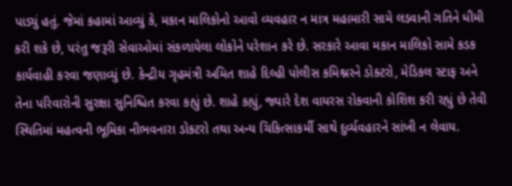પાડ્યું હતું. જેમાં કહામાં આવ્યું કે, મકાન માલિકોનો આવો વ્યવહાર ન માત્ર મહામારી સામે લડવાની ગતિને ધીમી કરી શકે છે, પરંતુ જરૂરી સેવાઓમાં સંકળાયેલા લોકોને પરેશાન કરે છે. સરકારે આવા મકાન માલિકો સામે કડક કાર્યવાહી કરવા જણાવ્યું છે. કેન્દ્રીય ગૃહમંત્રી અમિત શાહે દિલ્હી પોલીસ કમિશ્નરને ડોક્ટરો, મેડિકલ સ્ટાફ અને તેના પરિવારોની સુરક્ષા સુનિશ્ચિત કરવા કહ્યું છે. શાહે કહ્યું, જ્યારે દેશ વાયરસ રોકવાની કોશિશ કરી રહ્યું છે તેવી સ્થિતિમાં મહત્વની ભૂમિકા નીભવનારા ડોકટરો તથા અન્ય ચિકિત્સાકર્મી સાથે દુર્વ્યવહારને સાંખી ન લેવાય.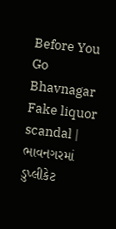Before You Go
Bhavnagar Fake liquor scandal | ભાવનગરમાં ડુપ્લીકેટ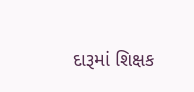દારૂમાં શિક્ષક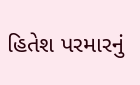હિતેશ પરમારનું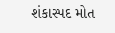શંકાસ્પદ મોત